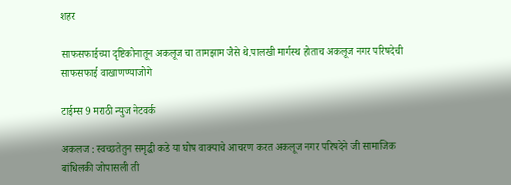शहर

साफसफाईच्या दृष्टिकोनातून अकलूज चा तामझाम जैसे थे.पालखी मार्गस्थ होताच अकलूज नगर परिषदेची साफसफाई वाखाणण्याजोगे

टाईम्स 9 मराठी न्युज नेटवर्क

अकलज : स्वच्छतेतुन समृद्धी कडे या घोष वाक्याचे आचरण करत अकलूज नगर परिषदेने जी सामाजिक बांधिलकी जोपासली ती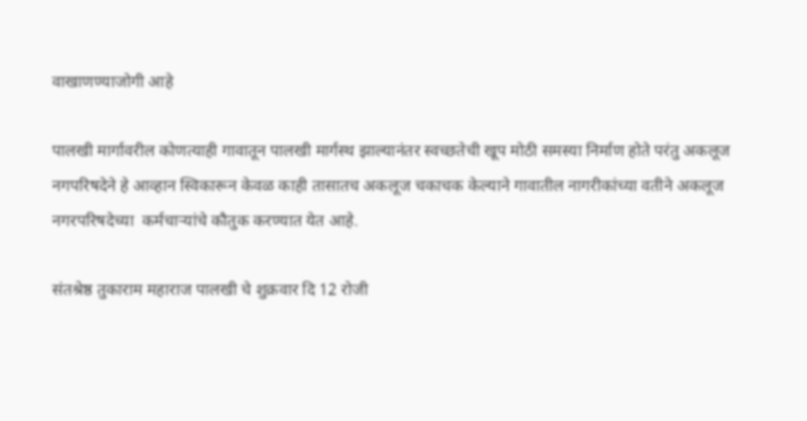वाखाणण्याजोगी आहे

पालखी मार्गावरील कोणत्याही गावातून पालखी मार्गस्थ झाल्यानंतर स्वच्छतेची खूप मोठी समस्या निर्माण होते परंतु अकलूज नगपरिषदेने हे आव्हान स्विकारून केवळ काही तासातच अकलूज चकाचक केल्याने गावातील नागरीकांच्या वतीने अकलूज नगरपरिषदेच्या  कर्मचार्‍यांचे कौतुक करण्यात येत आहे.

संतश्रेष्ठ तुकाराम महाराज पालखी चे शुक्रवार दि 12 रोजी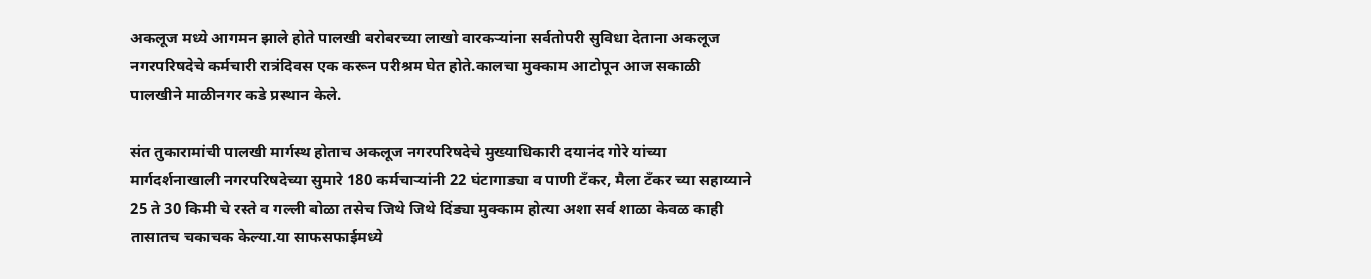अकलूज मध्ये आगमन झाले होते पालखी बरोबरच्या लाखो वारकर्‍यांना सर्वतोपरी सुविधा देताना अकलूज नगरपरिषदेचे कर्मचारी रात्रंदिवस एक करून परीश्रम घेत होते.कालचा मुक्काम आटोपून आज सकाळी पालखीने माळीनगर कडे प्रस्थान केले.

संत तुकारामांची पालखी मार्गस्थ होताच अकलूज नगरपरिषदेचे मुख्याधिकारी दयानंद गोरे यांच्या मार्गदर्शनाखाली नगरपरिषदेच्या सुमारे 180 कर्मचार्‍यांनी 22 घंटागाड्या व पाणी टँकर, मैला टँकर च्या सहाय्याने 25 ते 30 किमी चे रस्ते व गल्ली बोळा तसेच जिथे जिथे दिंड्या मुक्काम होत्या अशा सर्व शाळा केवळ काही तासातच चकाचक केल्या.या साफसफाईमध्ये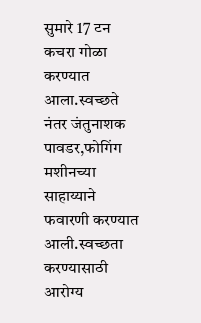सुमारे 17 टन कचरा गोळा करण्यात आला.स्वच्छते नंतर जंतुनाशक पावडर,फोगिंग मशीनच्या साहाय्याने फवारणी करण्यात आली.स्वच्छता करण्यासाठी आरोग्य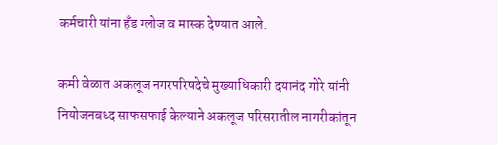कर्मचारी यांना हँड ग्लोज व मास्क देण्यात आले.

कमी वेळात अकलूज नगरपरिषदेचे मुख्याधिकारी दयानंद गोरे यांनी नियोजनबध्द साफसफाई केल्याने अकलूज परिसरातील नागरीकांतून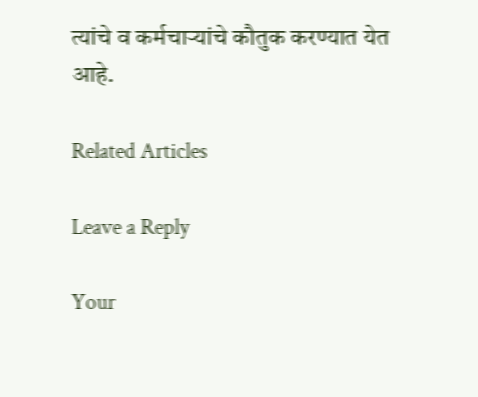त्यांचे व कर्मचार्‍यांचे कौतुक करण्यात येत आहे.

Related Articles

Leave a Reply

Your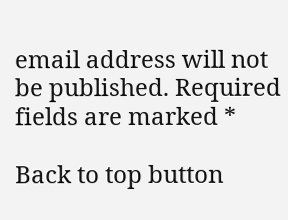email address will not be published. Required fields are marked *

Back to top button